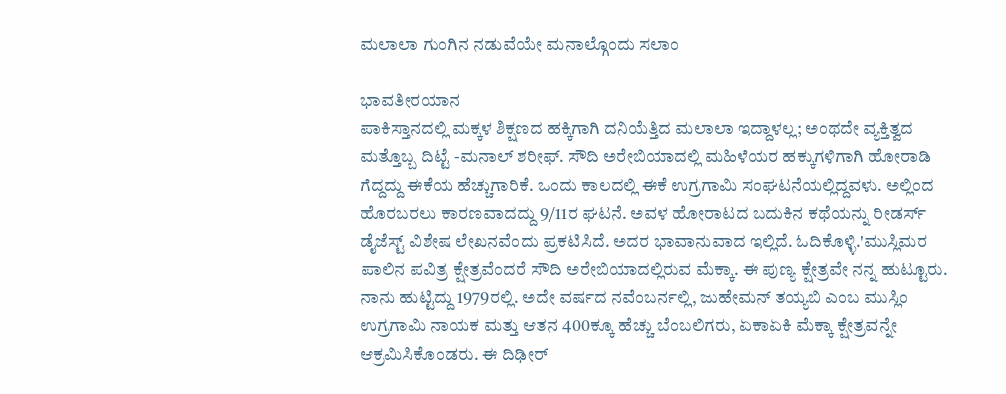ಮಲಾಲಾ ಗುಂಗಿನ ನಡುವೆಯೇ ಮನಾಲ್ಗೊಂದು ಸಲಾಂ

ಭಾವತೀರಯಾನ
ಪಾಕಿಸ್ತಾನದಲ್ಲಿ ಮಕ್ಕಳ ಶಿಕ್ಷಣದ ಹಕ್ಕಿಗಾಗಿ ದನಿಯೆತ್ತಿದ ಮಲಾಲಾ ಇದ್ದಾಳಲ್ಲ; ಅಂಥದೇ ವ್ಯಕ್ತಿತ್ವದ ಮತ್ತೊಬ್ಬ ದಿಟ್ಟೆ -ಮನಾಲ್ ಶರೀಫ್. ಸೌದಿ ಅರೇಬಿಯಾದಲ್ಲಿ ಮಹಿಳೆಯರ ಹಕ್ಕುಗಳಿಗಾಗಿ ಹೋರಾಡಿ ಗೆದ್ದದ್ದು ಈಕೆಯ ಹೆಚ್ಚುಗಾರಿಕೆ. ಒಂದು ಕಾಲದಲ್ಲಿ ಈಕೆ ಉಗ್ರಗಾಮಿ ಸಂಘಟನೆಯಲ್ಲಿದ್ದವಳು. ಅಲ್ಲಿಂದ ಹೊರಬರಲು ಕಾರಣವಾದದ್ದು 9/11ರ ಘಟನೆ. ಅವಳ ಹೋರಾಟದ ಬದುಕಿನ ಕಥೆಯನ್ನು ರೀಡರ್ಸ್ ಡೈಜೆಸ್ಟ್ ವಿಶೇಷ ಲೇಖನವೆಂದು ಪ್ರಕಟಿಸಿದೆ. ಅದರ ಭಾವಾನುವಾದ ಇಲ್ಲಿದೆ. ಓದಿಕೊಳ್ಳಿ.'ಮುಸ್ಲಿಮರ ಪಾಲಿನ ಪವಿತ್ರ ಕ್ಷೇತ್ರವೆಂದರೆ ಸೌದಿ ಅರೇಬಿಯಾದಲ್ಲಿರುವ ಮೆಕ್ಕಾ. ಈ ಪುಣ್ಯ ಕ್ಷೇತ್ರವೇ ನನ್ನ ಹುಟ್ಟೂರು. ನಾನು ಹುಟ್ಟಿದ್ದು 1979ರಲ್ಲಿ. ಅದೇ ವರ್ಷದ ನವೆಂಬರ್ನಲ್ಲಿ, ಜುಹೇಮನ್ ತಯ್ಯಬಿ ಎಂಬ ಮುಸ್ಲಿಂ ಉಗ್ರಗಾಮಿ ನಾಯಕ ಮತ್ತು ಆತನ 400ಕ್ಕೂ ಹೆಚ್ಚು ಬೆಂಬಲಿಗರು, ಏಕಾಏಕಿ ಮೆಕ್ಕಾ ಕ್ಷೇತ್ರವನ್ನೇ ಆಕ್ರಮಿಸಿಕೊಂಡರು. ಈ ದಿಢೀರ್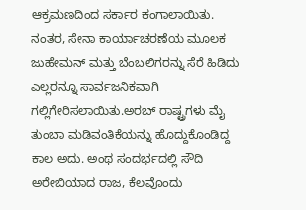ಆಕ್ರಮಣದಿಂದ ಸರ್ಕಾರ ಕಂಗಾಲಾಯಿತು. ನಂತರ, ಸೇನಾ ಕಾರ್ಯಾಚರಣೆಯ ಮೂಲಕ ಜುಹೇಮನ್ ಮತ್ತು ಬೆಂಬಲಿಗರನ್ನು ಸೆರೆ ಹಿಡಿದು ಎಲ್ಲರನ್ನೂ ಸಾರ್ವಜನಿಕವಾಗಿ ಗಲ್ಲಿಗೇರಿಸಲಾಯಿತು.ಅರಬ್ ರಾಷ್ಟ್ರಗಳು ಮೈ ತುಂಬಾ ಮಡಿವಂತಿಕೆಯನ್ನು ಹೊದ್ದುಕೊಂಡಿದ್ದ ಕಾಲ ಅದು. ಅಂಥ ಸಂದರ್ಭದಲ್ಲಿ ಸೌದಿ ಅರೇಬಿಯಾದ ರಾಜ, ಕೆಲವೊಂದು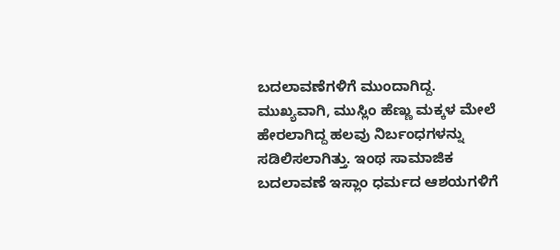ಬದಲಾವಣೆಗಳಿಗೆ ಮುಂದಾಗಿದ್ದ. ಮುಖ್ಯವಾಗಿ, ಮುಸ್ಲಿಂ ಹೆಣ್ಣು ಮಕ್ಕಳ ಮೇಲೆ ಹೇರಲಾಗಿದ್ದ ಹಲವು ನಿರ್ಬಂಧಗಳನ್ನು ಸಡಿಲಿಸಲಾಗಿತ್ತು. ಇಂಥ ಸಾಮಾಜಿಕ ಬದಲಾವಣೆ ಇಸ್ಲಾಂ ಧರ್ಮದ ಆಶಯಗಳಿಗೆ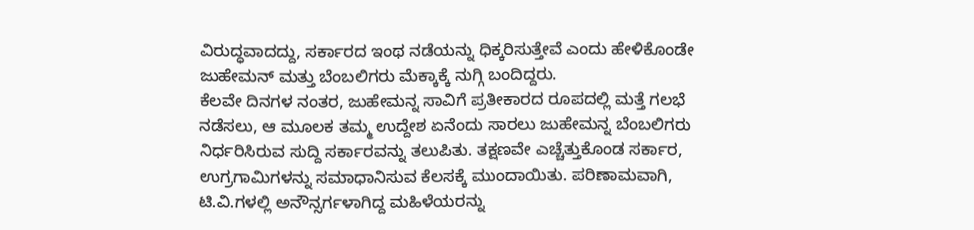ವಿರುದ್ಧವಾದದ್ದು, ಸರ್ಕಾರದ ಇಂಥ ನಡೆಯನ್ನು ಧಿಕ್ಕರಿಸುತ್ತೇವೆ ಎಂದು ಹೇಳಿಕೊಂಡೇ ಜುಹೇಮನ್ ಮತ್ತು ಬೆಂಬಲಿಗರು ಮೆಕ್ಕಾಕ್ಕೆ ನುಗ್ಗಿ ಬಂದಿದ್ದರು.
ಕೆಲವೇ ದಿನಗಳ ನಂತರ, ಜುಹೇಮನ್ನ ಸಾವಿಗೆ ಪ್ರತೀಕಾರದ ರೂಪದಲ್ಲಿ ಮತ್ತೆ ಗಲಭೆ ನಡೆಸಲು, ಆ ಮೂಲಕ ತಮ್ಮ ಉದ್ದೇಶ ಏನೆಂದು ಸಾರಲು ಜುಹೇಮನ್ನ ಬೆಂಬಲಿಗರು ನಿರ್ಧರಿಸಿರುವ ಸುದ್ದಿ ಸರ್ಕಾರವನ್ನು ತಲುಪಿತು. ತಕ್ಷಣವೇ ಎಚ್ಚೆತ್ತುಕೊಂಡ ಸರ್ಕಾರ, ಉಗ್ರಗಾಮಿಗಳನ್ನು ಸಮಾಧಾನಿಸುವ ಕೆಲಸಕ್ಕೆ ಮುಂದಾಯಿತು. ಪರಿಣಾಮವಾಗಿ, ಟಿ.ವಿ.ಗಳಲ್ಲಿ ಅನೌನ್ಸರ್ಗಳಾಗಿದ್ದ ಮಹಿಳೆಯರನ್ನು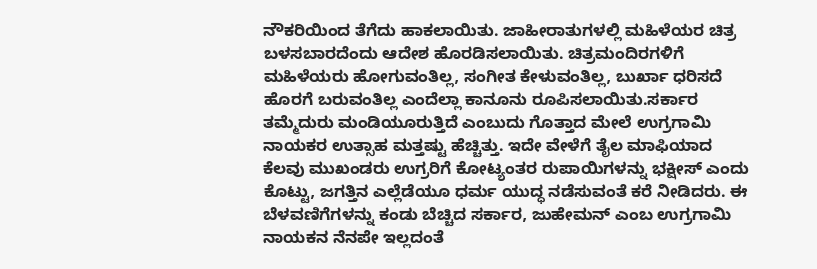ನೌಕರಿಯಿಂದ ತೆಗೆದು ಹಾಕಲಾಯಿತು. ಜಾಹೀರಾತುಗಳಲ್ಲಿ ಮಹಿಳೆಯರ ಚಿತ್ರ ಬಳಸಬಾರದೆಂದು ಆದೇಶ ಹೊರಡಿಸಲಾಯಿತು. ಚಿತ್ರಮಂದಿರಗಳಿಗೆ ಮಹಿಳೆಯರು ಹೋಗುವಂತಿಲ್ಲ, ಸಂಗೀತ ಕೇಳುವಂತಿಲ್ಲ, ಬುರ್ಖಾ ಧರಿಸದೆ ಹೊರಗೆ ಬರುವಂತಿಲ್ಲ ಎಂದೆಲ್ಲಾ ಕಾನೂನು ರೂಪಿಸಲಾಯಿತು.ಸರ್ಕಾರ ತಮ್ಮೆದುರು ಮಂಡಿಯೂರುತ್ತಿದೆ ಎಂಬುದು ಗೊತ್ತಾದ ಮೇಲೆ ಉಗ್ರಗಾಮಿ ನಾಯಕರ ಉತ್ಸಾಹ ಮತ್ತಷ್ಟು ಹೆಚ್ಚಿತ್ತು. ಇದೇ ವೇಳೆಗೆ ತೈಲ ಮಾಫಿಯಾದ ಕೆಲವು ಮುಖಂಡರು ಉಗ್ರರಿಗೆ ಕೋಟ್ಯಂತರ ರುಪಾಯಿಗಳನ್ನು ಭಕ್ಷೀಸ್ ಎಂದು ಕೊಟ್ಟು, ಜಗತ್ತಿನ ಎಲ್ಲೆಡೆಯೂ ಧರ್ಮ ಯುದ್ಧ ನಡೆಸುವಂತೆ ಕರೆ ನೀಡಿದರು. ಈ ಬೆಳವಣಿಗೆಗಳನ್ನು ಕಂಡು ಬೆಚ್ಚಿದ ಸರ್ಕಾರ, ಜುಹೇಮನ್ ಎಂಬ ಉಗ್ರಗಾಮಿ ನಾಯಕನ ನೆನಪೇ ಇಲ್ಲದಂತೆ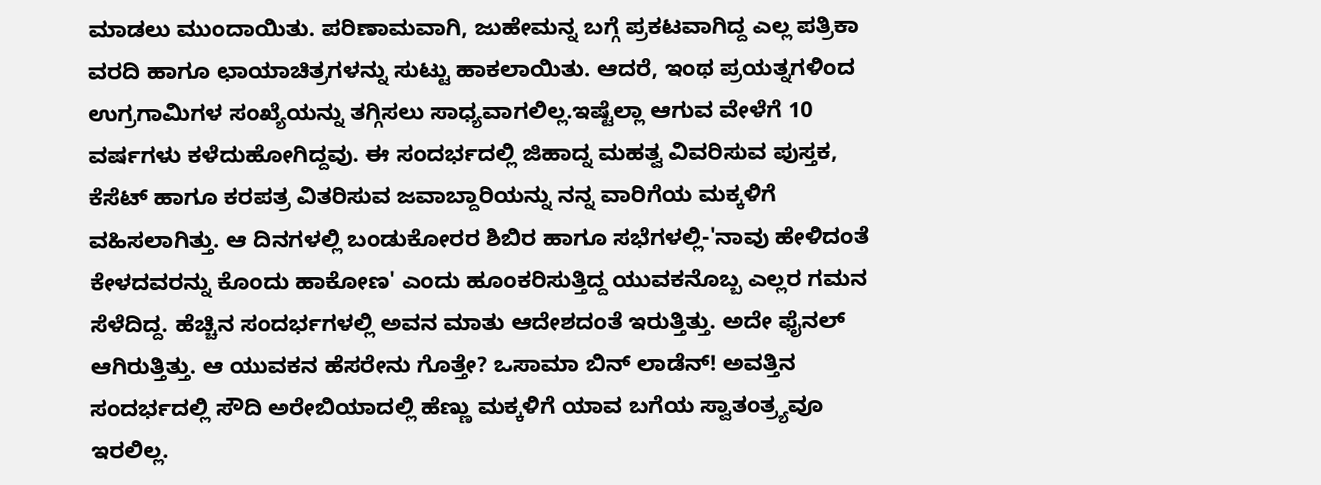ಮಾಡಲು ಮುಂದಾಯಿತು. ಪರಿಣಾಮವಾಗಿ, ಜುಹೇಮನ್ನ ಬಗ್ಗೆ ಪ್ರಕಟವಾಗಿದ್ದ ಎಲ್ಲ ಪತ್ರಿಕಾ ವರದಿ ಹಾಗೂ ಛಾಯಾಚಿತ್ರಗಳನ್ನು ಸುಟ್ಟು ಹಾಕಲಾಯಿತು. ಆದರೆ, ಇಂಥ ಪ್ರಯತ್ನಗಳಿಂದ ಉಗ್ರಗಾಮಿಗಳ ಸಂಖ್ಯೆಯನ್ನು ತಗ್ಗಿಸಲು ಸಾಧ್ಯವಾಗಲಿಲ್ಲ.ಇಷ್ಟೆಲ್ಲಾ ಆಗುವ ವೇಳೆಗೆ 10 ವರ್ಷಗಳು ಕಳೆದುಹೋಗಿದ್ದವು. ಈ ಸಂದರ್ಭದಲ್ಲಿ ಜಿಹಾದ್ನ ಮಹತ್ವ ವಿವರಿಸುವ ಪುಸ್ತಕ, ಕೆಸೆಟ್ ಹಾಗೂ ಕರಪತ್ರ ವಿತರಿಸುವ ಜವಾಬ್ದಾರಿಯನ್ನು ನನ್ನ ವಾರಿಗೆಯ ಮಕ್ಕಳಿಗೆ ವಹಿಸಲಾಗಿತ್ತು. ಆ ದಿನಗಳಲ್ಲಿ ಬಂಡುಕೋರರ ಶಿಬಿರ ಹಾಗೂ ಸಭೆಗಳಲ್ಲಿ-'ನಾವು ಹೇಳಿದಂತೆ ಕೇಳದವರನ್ನು ಕೊಂದು ಹಾಕೋಣ' ಎಂದು ಹೂಂಕರಿಸುತ್ತಿದ್ದ ಯುವಕನೊಬ್ಬ ಎಲ್ಲರ ಗಮನ ಸೆಳೆದಿದ್ದ. ಹೆಚ್ಚಿನ ಸಂದರ್ಭಗಳಲ್ಲಿ ಅವನ ಮಾತು ಆದೇಶದಂತೆ ಇರುತ್ತಿತ್ತು. ಅದೇ ಫೈನಲ್ ಆಗಿರುತ್ತಿತ್ತು. ಆ ಯುವಕನ ಹೆಸರೇನು ಗೊತ್ತೇ? ಒಸಾಮಾ ಬಿನ್ ಲಾಡೆನ್! ಅವತ್ತಿನ ಸಂದರ್ಭದಲ್ಲಿ ಸೌದಿ ಅರೇಬಿಯಾದಲ್ಲಿ ಹೆಣ್ಣು ಮಕ್ಕಳಿಗೆ ಯಾವ ಬಗೆಯ ಸ್ವಾತಂತ್ರ್ಯವೂ ಇರಲಿಲ್ಲ.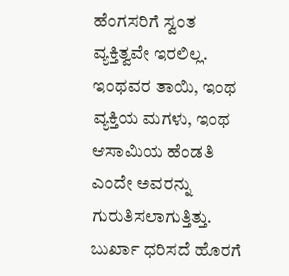ಹೆಂಗಸರಿಗೆ ಸ್ವಂತ ವ್ಯಕ್ತಿತ್ವವೇ ಇರಲಿಲ್ಲ. ಇಂಥವರ ತಾಯಿ, ಇಂಥ ವ್ಯಕ್ತಿಯ ಮಗಳು, ಇಂಥ ಆಸಾಮಿಯ ಹೆಂಡತಿ ಎಂದೇ ಅವರನ್ನು ಗುರುತಿಸಲಾಗುತ್ತಿತ್ತು. ಬುರ್ಖಾ ಧರಿಸದೆ ಹೊರಗೆ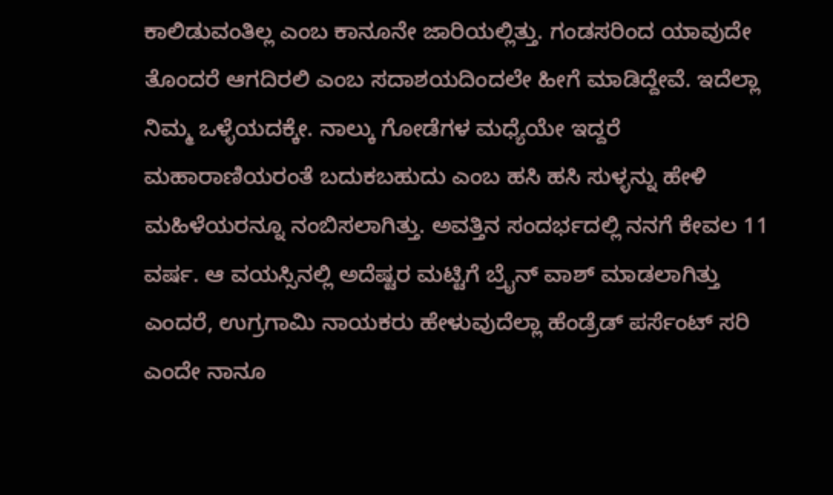ಕಾಲಿಡುವಂತಿಲ್ಲ ಎಂಬ ಕಾನೂನೇ ಜಾರಿಯಲ್ಲಿತ್ತು. ಗಂಡಸರಿಂದ ಯಾವುದೇ ತೊಂದರೆ ಆಗದಿರಲಿ ಎಂಬ ಸದಾಶಯದಿಂದಲೇ ಹೀಗೆ ಮಾಡಿದ್ದೇವೆ. ಇದೆಲ್ಲಾ ನಿಮ್ಮ ಒಳ್ಳೆಯದಕ್ಕೇ. ನಾಲ್ಕು ಗೋಡೆಗಳ ಮಧ್ಯೆಯೇ ಇದ್ದರೆ ಮಹಾರಾಣಿಯರಂತೆ ಬದುಕಬಹುದು ಎಂಬ ಹಸಿ ಹಸಿ ಸುಳ್ಳನ್ನು ಹೇಳಿ ಮಹಿಳೆಯರನ್ನೂ ನಂಬಿಸಲಾಗಿತ್ತು. ಅವತ್ತಿನ ಸಂದರ್ಭದಲ್ಲಿ ನನಗೆ ಕೇವಲ 11 ವರ್ಷ. ಆ ವಯಸ್ಸಿನಲ್ಲಿ ಅದೆಷ್ಟರ ಮಟ್ಟಿಗೆ ಬ್ರೈನ್ ವಾಶ್ ಮಾಡಲಾಗಿತ್ತು ಎಂದರೆ, ಉಗ್ರಗಾಮಿ ನಾಯಕರು ಹೇಳುವುದೆಲ್ಲಾ ಹೆಂಡ್ರೆಡ್ ಪರ್ಸೆಂಟ್ ಸರಿ ಎಂದೇ ನಾನೂ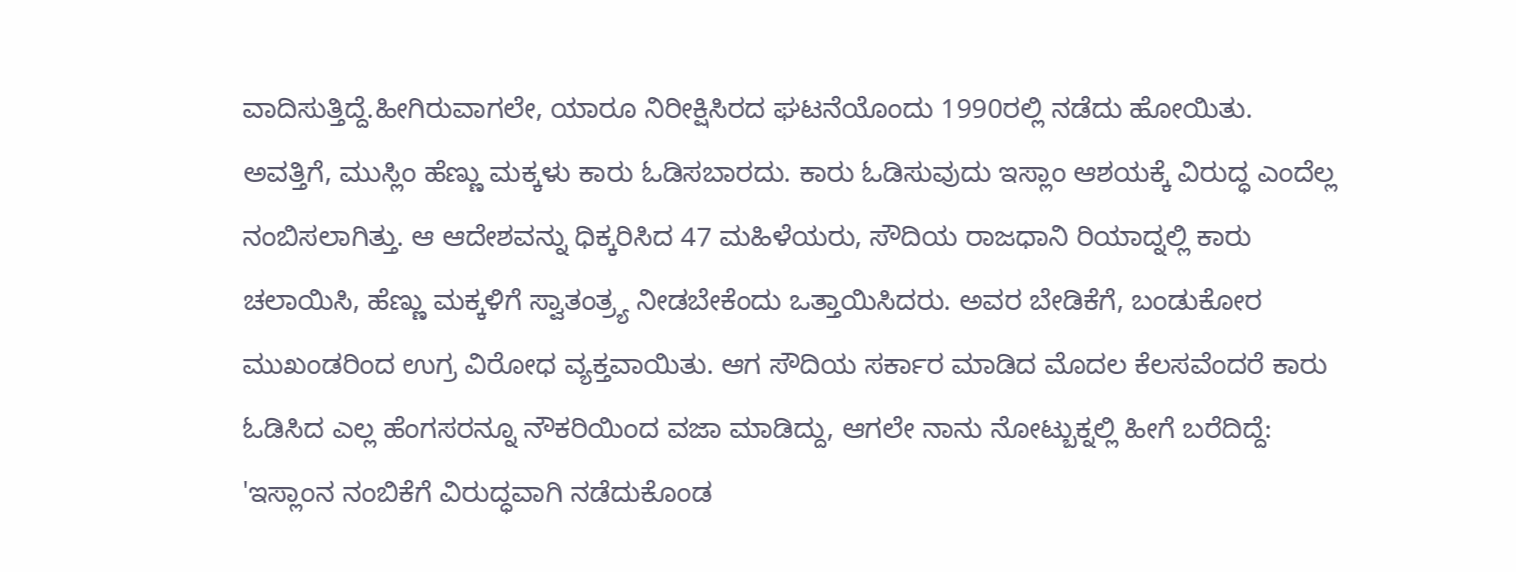ವಾದಿಸುತ್ತಿದ್ದೆ.ಹೀಗಿರುವಾಗಲೇ, ಯಾರೂ ನಿರೀಕ್ಷಿಸಿರದ ಘಟನೆಯೊಂದು 1990ರಲ್ಲಿ ನಡೆದು ಹೋಯಿತು. ಅವತ್ತಿಗೆ, ಮುಸ್ಲಿಂ ಹೆಣ್ಣು ಮಕ್ಕಳು ಕಾರು ಓಡಿಸಬಾರದು. ಕಾರು ಓಡಿಸುವುದು ಇಸ್ಲಾಂ ಆಶಯಕ್ಕೆ ವಿರುದ್ಧ ಎಂದೆಲ್ಲ ನಂಬಿಸಲಾಗಿತ್ತು. ಆ ಆದೇಶವನ್ನು ಧಿಕ್ಕರಿಸಿದ 47 ಮಹಿಳೆಯರು, ಸೌದಿಯ ರಾಜಧಾನಿ ರಿಯಾದ್ನಲ್ಲಿ ಕಾರು ಚಲಾಯಿಸಿ, ಹೆಣ್ಣು ಮಕ್ಕಳಿಗೆ ಸ್ವಾತಂತ್ರ್ಯ ನೀಡಬೇಕೆಂದು ಒತ್ತಾಯಿಸಿದರು. ಅವರ ಬೇಡಿಕೆಗೆ, ಬಂಡುಕೋರ ಮುಖಂಡರಿಂದ ಉಗ್ರ ವಿರೋಧ ವ್ಯಕ್ತವಾಯಿತು. ಆಗ ಸೌದಿಯ ಸರ್ಕಾರ ಮಾಡಿದ ಮೊದಲ ಕೆಲಸವೆಂದರೆ ಕಾರು ಓಡಿಸಿದ ಎಲ್ಲ ಹೆಂಗಸರನ್ನೂ ನೌಕರಿಯಿಂದ ವಜಾ ಮಾಡಿದ್ದು, ಆಗಲೇ ನಾನು ನೋಟ್ಬುಕ್ನಲ್ಲಿ ಹೀಗೆ ಬರೆದಿದ್ದೆ: 'ಇಸ್ಲಾಂನ ನಂಬಿಕೆಗೆ ವಿರುದ್ಧವಾಗಿ ನಡೆದುಕೊಂಡ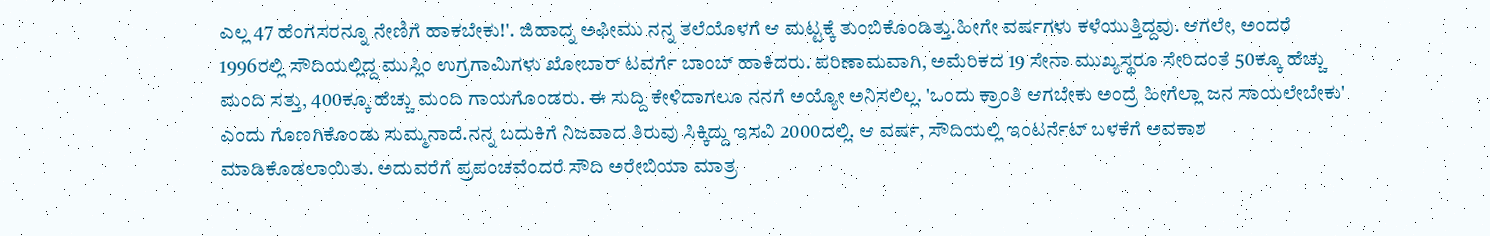ಎಲ್ಲ 47 ಹೆಂಗಸರನ್ನೂ ನೇಣಿಗೆ ಹಾಕಬೇಕು!'. ಜಿಹಾದ್ನ ಅಫೀಮು ನನ್ನ ತಲೆಯೊಳಗೆ ಆ ಮಟ್ಟಕ್ಕೆ ತುಂಬಿಕೊಂಡಿತ್ತು.ಹೀಗೇ ವರ್ಷಗಳು ಕಳೆಯುತ್ತಿದ್ದವು. ಆಗಲೇ, ಅಂದರೆ 1996ರಲ್ಲಿ ಸೌದಿಯಲ್ಲಿದ್ದ ಮುಸ್ಲಿಂ ಉಗ್ರಗಾಮಿಗಳು ಖೋಬಾರ್ ಟವರ್ಗೆ ಬಾಂಬ್ ಹಾಕಿದರು. ಪರಿಣಾಮವಾಗಿ, ಅಮೆರಿಕದ 19 ಸೇನಾ ಮುಖ್ಯಸ್ಥರೂ ಸೇರಿದಂತೆ 50ಕ್ಕೂ ಹೆಚ್ಚು ಮಂದಿ ಸತ್ತು, 400ಕ್ಕೂ ಹೆಚ್ಚು ಮಂದಿ ಗಾಯಗೊಂಡರು. ಈ ಸುದ್ದಿ ಕೇಳಿದಾಗಲೂ ನನಗೆ ಅಯ್ಯೋ ಅನಿಸಲಿಲ್ಲ. 'ಒಂದು ಕ್ರಾಂತಿ ಆಗಬೇಕು ಅಂದ್ರೆ ಹೀಗೆಲ್ಲಾ ಜನ ಸಾಯಲೇಬೇಕು' ಎಂದು ಗೊಣಗಿಕೊಂಡು ಸುಮ್ಮನಾದೆ.ನನ್ನ ಬದುಕಿಗೆ ನಿಜವಾದ ತಿರುವು ಸಿಕ್ಕಿದ್ದು ಇಸವಿ 2000ದಲ್ಲಿ. ಆ ವರ್ಷ, ಸೌದಿಯಲ್ಲಿ ಇಂಟರ್ನೆಟ್ ಬಳಕೆಗೆ ಅವಕಾಶ ಮಾಡಿಕೊಡಲಾಯಿತು. ಅದುವರೆಗೆ ಪ್ರಪಂಚವೆಂದರೆ ಸೌದಿ ಅರೇಬಿಯಾ ಮಾತ್ರ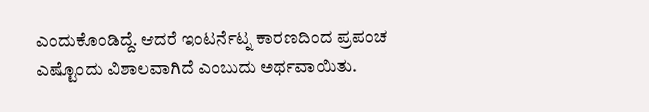ಎಂದುಕೊಂಡಿದ್ದೆ. ಆದರೆ ಇಂಟರ್ನೆಟ್ನ ಕಾರಣದಿಂದ ಪ್ರಪಂಚ ಎಷ್ಟೊಂದು ವಿಶಾಲವಾಗಿದೆ ಎಂಬುದು ಅರ್ಥವಾಯಿತು.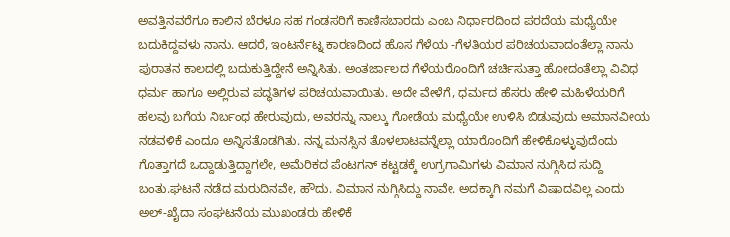ಅವತ್ತಿನವರೆಗೂ ಕಾಲಿನ ಬೆರಳೂ ಸಹ ಗಂಡಸರಿಗೆ ಕಾಣಿಸಬಾರದು ಎಂಬ ನಿರ್ಧಾರದಿಂದ ಪರದೆಯ ಮಧ್ಯೆಯೇ ಬದುಕಿದ್ದವಳು ನಾನು. ಆದರೆ, ಇಂಟರ್ನೆಟ್ನ ಕಾರಣದಿಂದ ಹೊಸ ಗೆಳೆಯ -ಗೆಳತಿಯರ ಪರಿಚಯವಾದಂತೆಲ್ಲಾ ನಾನು ಪುರಾತನ ಕಾಲದಲ್ಲಿ ಬದುಕುತ್ತಿದ್ದೇನೆ ಅನ್ನಿಸಿತು. ಅಂತರ್ಜಾಲದ ಗೆಳೆಯರೊಂದಿಗೆ ಚರ್ಚಿಸುತ್ತಾ ಹೋದಂತೆಲ್ಲಾ ವಿವಿಧ ಧರ್ಮ ಹಾಗೂ ಅಲ್ಲಿರುವ ಪದ್ಧತಿಗಳ ಪರಿಚಯವಾಯಿತು. ಅದೇ ವೇಳೆಗೆ, ಧರ್ಮದ ಹೆಸರು ಹೇಳಿ ಮಹಿಳೆಯರಿಗೆ ಹಲವು ಬಗೆಯ ನಿರ್ಬಂಧ ಹೇರುವುದು, ಅವರನ್ನು ನಾಲ್ಕು ಗೋಡೆಯ ಮಧ್ಯೆಯೇ ಉಳಿಸಿ ಬಿಡುವುದು ಅಮಾನವೀಯ ನಡವಳಿಕೆ ಎಂದೂ ಅನ್ನಿಸತೊಡಗಿತು. ನನ್ನ ಮನಸ್ಸಿನ ತೊಳಲಾಟವನ್ನೆಲ್ಲಾ ಯಾರೊಂದಿಗೆ ಹೇಳಿಕೊಳ್ಳುವುದೆಂದು ಗೊತ್ತಾಗದೆ ಒದ್ದಾಡುತ್ತಿದ್ದಾಗಲೇ, ಅಮೆರಿಕದ ಪೆಂಟಗನ್ ಕಟ್ಟಡಕ್ಕೆ ಉಗ್ರಗಾಮಿಗಳು ವಿಮಾನ ನುಗ್ಗಿಸಿದ ಸುದ್ದಿ ಬಂತು.ಘಟನೆ ನಡೆದ ಮರುದಿನವೇ, ಹೌದು. ವಿಮಾನ ನುಗ್ಗಿಸಿದ್ದು ನಾವೇ. ಅದಕ್ಕಾಗಿ ನಮಗೆ ವಿಷಾದವಿಲ್ಲ ಎಂದು ಅಲ್-ಖೈದಾ ಸಂಘಟನೆಯ ಮುಖಂಡರು ಹೇಳಿಕೆ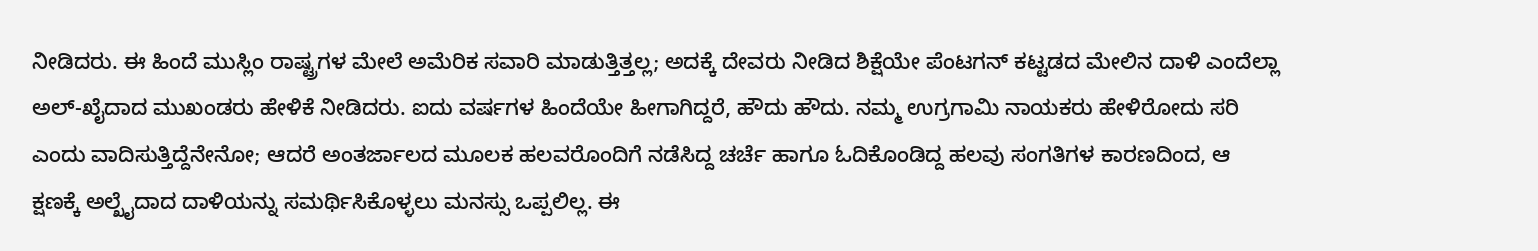ನೀಡಿದರು. ಈ ಹಿಂದೆ ಮುಸ್ಲಿಂ ರಾಷ್ಟ್ರಗಳ ಮೇಲೆ ಅಮೆರಿಕ ಸವಾರಿ ಮಾಡುತ್ತಿತ್ತಲ್ಲ; ಅದಕ್ಕೆ ದೇವರು ನೀಡಿದ ಶಿಕ್ಷೆಯೇ ಪೆಂಟಗನ್ ಕಟ್ಟಡದ ಮೇಲಿನ ದಾಳಿ ಎಂದೆಲ್ಲಾ ಅಲ್-ಖೈದಾದ ಮುಖಂಡರು ಹೇಳಿಕೆ ನೀಡಿದರು. ಐದು ವರ್ಷಗಳ ಹಿಂದೆಯೇ ಹೀಗಾಗಿದ್ದರೆ, ಹೌದು ಹೌದು. ನಮ್ಮ ಉಗ್ರಗಾಮಿ ನಾಯಕರು ಹೇಳಿರೋದು ಸರಿ ಎಂದು ವಾದಿಸುತ್ತಿದ್ದೆನೇನೋ; ಆದರೆ ಅಂತರ್ಜಾಲದ ಮೂಲಕ ಹಲವರೊಂದಿಗೆ ನಡೆಸಿದ್ದ ಚರ್ಚೆ ಹಾಗೂ ಓದಿಕೊಂಡಿದ್ದ ಹಲವು ಸಂಗತಿಗಳ ಕಾರಣದಿಂದ, ಆ ಕ್ಷಣಕ್ಕೆ ಅಲ್ಖೈದಾದ ದಾಳಿಯನ್ನು ಸಮರ್ಥಿಸಿಕೊಳ್ಳಲು ಮನಸ್ಸು ಒಪ್ಪಲಿಲ್ಲ. ಈ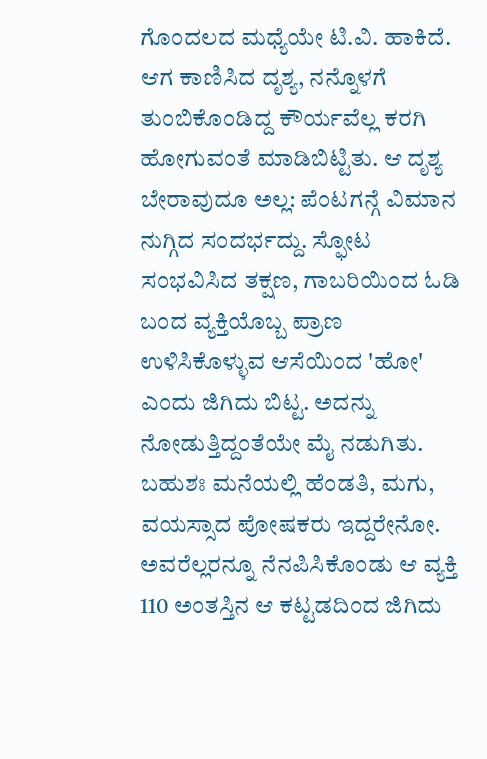ಗೊಂದಲದ ಮಧ್ಯೆಯೇ ಟಿ.ವಿ. ಹಾಕಿದೆ. ಆಗ ಕಾಣಿಸಿದ ದೃಶ್ಯ, ನನ್ನೊಳಗೆ ತುಂಬಿಕೊಂಡಿದ್ದ ಕೌರ್ಯವೆಲ್ಲ ಕರಗಿ ಹೋಗುವಂತೆ ಮಾಡಿಬಿಟ್ಟಿತು. ಆ ದೃಶ್ಯ ಬೇರಾವುದೂ ಅಲ್ಲ: ಪೆಂಟಗನ್ಗೆ ವಿಮಾನ ನುಗ್ಗಿದ ಸಂದರ್ಭದ್ದು. ಸ್ಫೋಟ ಸಂಭವಿಸಿದ ತಕ್ಷಣ, ಗಾಬರಿಯಿಂದ ಓಡಿ ಬಂದ ವ್ಯಕ್ತಿಯೊಬ್ಬ ಪ್ರಾಣ ಉಳಿಸಿಕೊಳ್ಳುವ ಆಸೆಯಿಂದ 'ಹೋ' ಎಂದು ಜಿಗಿದು ಬಿಟ್ಟ. ಅದನ್ನು ನೋಡುತ್ತಿದ್ದಂತೆಯೇ ಮೈ ನಡುಗಿತು. ಬಹುಶಃ ಮನೆಯಲ್ಲಿ ಹೆಂಡತಿ, ಮಗು, ವಯಸ್ಸಾದ ಪೋಷಕರು ಇದ್ದರೇನೋ. ಅವರೆಲ್ಲರನ್ನೂ ನೆನಪಿಸಿಕೊಂಡು ಆ ವ್ಯಕ್ತಿ 110 ಅಂತಸ್ತಿನ ಆ ಕಟ್ಟಡದಿಂದ ಜಿಗಿದು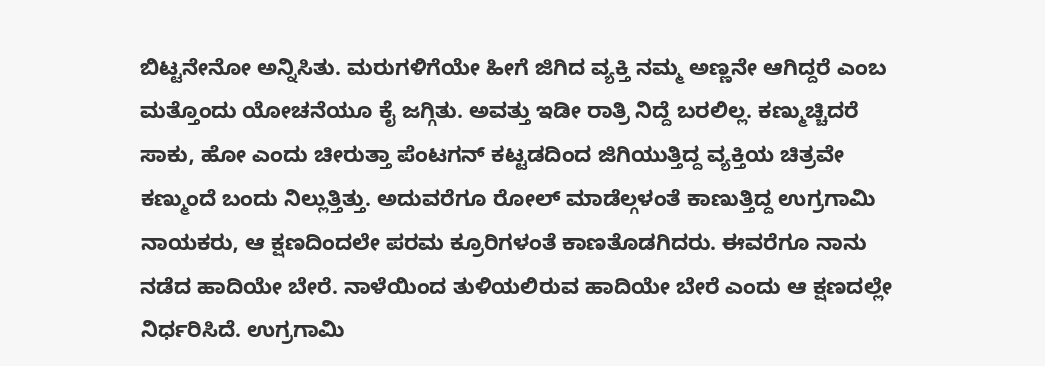ಬಿಟ್ಟನೇನೋ ಅನ್ನಿಸಿತು. ಮರುಗಳಿಗೆಯೇ ಹೀಗೆ ಜಿಗಿದ ವ್ಯಕ್ತಿ ನಮ್ಮ ಅಣ್ಣನೇ ಆಗಿದ್ದರೆ ಎಂಬ ಮತ್ತೊಂದು ಯೋಚನೆಯೂ ಕೈ ಜಗ್ಗಿತು. ಅವತ್ತು ಇಡೀ ರಾತ್ರಿ ನಿದ್ದೆ ಬರಲಿಲ್ಲ. ಕಣ್ಮುಚ್ಚಿದರೆ ಸಾಕು, ಹೋ ಎಂದು ಚೀರುತ್ತಾ ಪೆಂಟಗನ್ ಕಟ್ಟಡದಿಂದ ಜಿಗಿಯುತ್ತಿದ್ದ ವ್ಯಕ್ತಿಯ ಚಿತ್ರವೇ ಕಣ್ಮುಂದೆ ಬಂದು ನಿಲ್ಲುತ್ತಿತ್ತು. ಅದುವರೆಗೂ ರೋಲ್ ಮಾಡೆಲ್ಗಳಂತೆ ಕಾಣುತ್ತಿದ್ದ ಉಗ್ರಗಾಮಿ ನಾಯಕರು, ಆ ಕ್ಷಣದಿಂದಲೇ ಪರಮ ಕ್ರೂರಿಗಳಂತೆ ಕಾಣತೊಡಗಿದರು. ಈವರೆಗೂ ನಾನು ನಡೆದ ಹಾದಿಯೇ ಬೇರೆ. ನಾಳೆಯಿಂದ ತುಳಿಯಲಿರುವ ಹಾದಿಯೇ ಬೇರೆ ಎಂದು ಆ ಕ್ಷಣದಲ್ಲೇ ನಿರ್ಧರಿಸಿದೆ. ಉಗ್ರಗಾಮಿ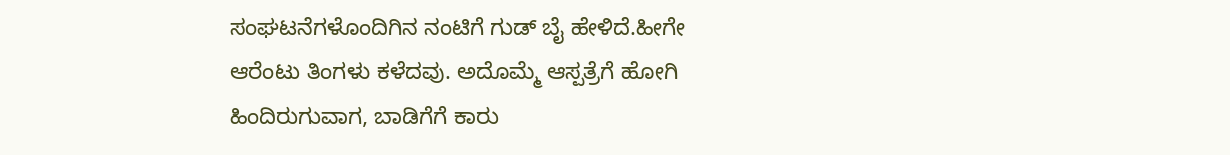ಸಂಘಟನೆಗಳೊಂದಿಗಿನ ನಂಟಿಗೆ ಗುಡ್ ಬೈ ಹೇಳಿದೆ.ಹೀಗೇ ಆರೆಂಟು ತಿಂಗಳು ಕಳೆದವು. ಅದೊಮ್ಮೆ ಆಸ್ಪತ್ರೆಗೆ ಹೋಗಿ ಹಿಂದಿರುಗುವಾಗ, ಬಾಡಿಗೆಗೆ ಕಾರು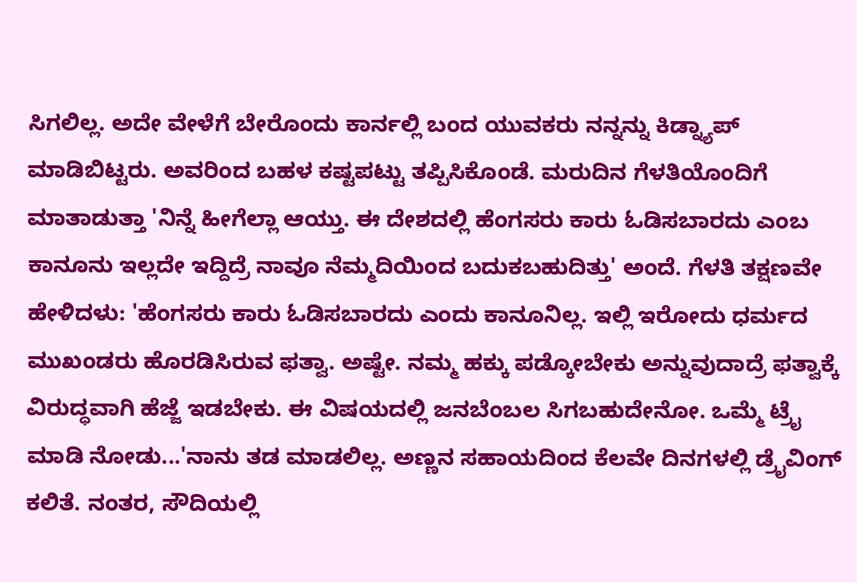ಸಿಗಲಿಲ್ಲ. ಅದೇ ವೇಳೆಗೆ ಬೇರೊಂದು ಕಾರ್ನಲ್ಲಿ ಬಂದ ಯುವಕರು ನನ್ನನ್ನು ಕಿಡ್ನ್ಯಾಪ್ ಮಾಡಿಬಿಟ್ಟರು. ಅವರಿಂದ ಬಹಳ ಕಷ್ಟಪಟ್ಟು ತಪ್ಪಿಸಿಕೊಂಡೆ. ಮರುದಿನ ಗೆಳತಿಯೊಂದಿಗೆ ಮಾತಾಡುತ್ತಾ 'ನಿನ್ನೆ ಹೀಗೆಲ್ಲಾ ಆಯ್ತು. ಈ ದೇಶದಲ್ಲಿ ಹೆಂಗಸರು ಕಾರು ಓಡಿಸಬಾರದು ಎಂಬ ಕಾನೂನು ಇಲ್ಲದೇ ಇದ್ದಿದ್ರೆ ನಾವೂ ನೆಮ್ಮದಿಯಿಂದ ಬದುಕಬಹುದಿತ್ತು' ಅಂದೆ. ಗೆಳತಿ ತಕ್ಷಣವೇ ಹೇಳಿದಳು: 'ಹೆಂಗಸರು ಕಾರು ಓಡಿಸಬಾರದು ಎಂದು ಕಾನೂನಿಲ್ಲ. ಇಲ್ಲಿ ಇರೋದು ಧರ್ಮದ ಮುಖಂಡರು ಹೊರಡಿಸಿರುವ ಫತ್ವಾ. ಅಷ್ಟೇ. ನಮ್ಮ ಹಕ್ಕು ಪಡ್ಕೋಬೇಕು ಅನ್ನುವುದಾದ್ರೆ ಫತ್ವಾಕ್ಕೆ ವಿರುದ್ಧವಾಗಿ ಹೆಜ್ಜೆ ಇಡಬೇಕು. ಈ ವಿಷಯದಲ್ಲಿ ಜನಬೆಂಬಲ ಸಿಗಬಹುದೇನೋ. ಒಮ್ಮೆ ಟ್ರೈ ಮಾಡಿ ನೋಡು...'ನಾನು ತಡ ಮಾಡಲಿಲ್ಲ. ಅಣ್ಣನ ಸಹಾಯದಿಂದ ಕೆಲವೇ ದಿನಗಳಲ್ಲಿ ಡ್ರೈವಿಂಗ್ ಕಲಿತೆ. ನಂತರ, ಸೌದಿಯಲ್ಲಿ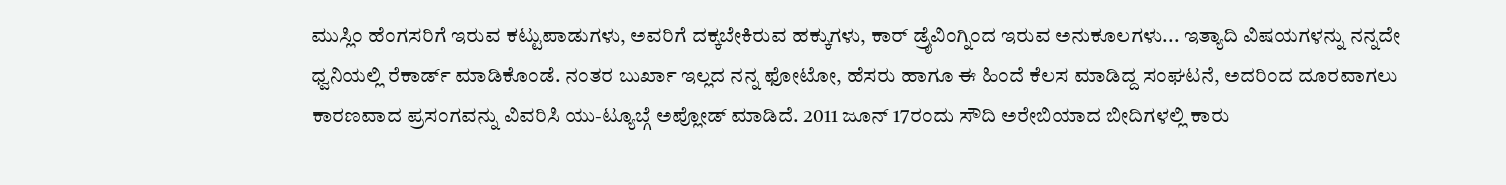ಮುಸ್ಲಿಂ ಹೆಂಗಸರಿಗೆ ಇರುವ ಕಟ್ಟುಪಾಡುಗಳು, ಅವರಿಗೆ ದಕ್ಕಬೇಕಿರುವ ಹಕ್ಕುಗಳು, ಕಾರ್ ಡ್ರೈವಿಂಗ್ನಿಂದ ಇರುವ ಅನುಕೂಲಗಳು... ಇತ್ಯಾದಿ ವಿಷಯಗಳನ್ನು ನನ್ನದೇ ಧ್ವನಿಯಲ್ಲಿ ರೆಕಾರ್ಡ್ ಮಾಡಿಕೊಂಡೆ. ನಂತರ ಬುರ್ಖಾ ಇಲ್ಲದ ನನ್ನ ಫೋಟೋ, ಹೆಸರು ಹಾಗೂ ಈ ಹಿಂದೆ ಕೆಲಸ ಮಾಡಿದ್ದ ಸಂಘಟನೆ, ಅದರಿಂದ ದೂರವಾಗಲು ಕಾರಣವಾದ ಪ್ರಸಂಗವನ್ನು ವಿವರಿಸಿ ಯು-ಟ್ಯೂಬ್ಗೆ ಅಪ್ಲೋಡ್ ಮಾಡಿದೆ. 2011 ಜೂನ್ 17ರಂದು ಸೌದಿ ಅರೇಬಿಯಾದ ಬೀದಿಗಳಲ್ಲಿ ಕಾರು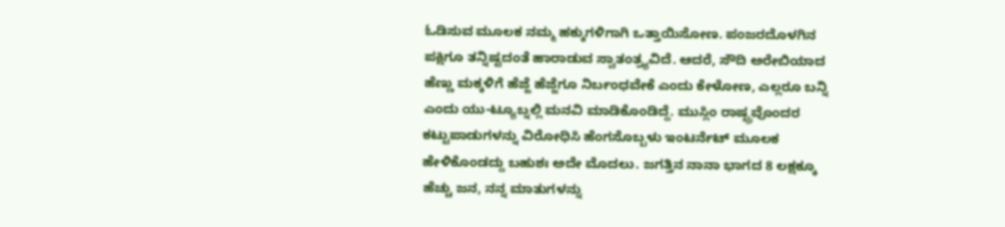ಓಡಿಸುವ ಮೂಲಕ ನಮ್ಮ ಹಕ್ಕುಗಳಿಗಾಗಿ ಒತ್ತಾಯಿಸೋಣ. ಪಂಜರದೊಳಗಿನ ಪಕ್ಷಿಗೂ ತನ್ನಿಷ್ಟದಂತೆ ಹಾರಾಡುವ ಸ್ವಾತಂತ್ರ್ಯವಿದೆ. ಆದರೆ, ಸೌದಿ ಅರೇಬಿಯಾದ ಹೆಣ್ಣು ಮಕ್ಕಳಿಗೆ ಹೆಜ್ಜೆ ಹೆಜ್ಜೆಗೂ ನಿರ್ಬಂಧವೇಕೆ ಎಂದು ಕೇಳೋಣ, ಎಲ್ಲರೂ ಬನ್ನಿ ಎಂದು ಯು-ಟ್ಯೂಬ್ನಲ್ಲಿ ಮನವಿ ಮಾಡಿಕೊಂಡಿದ್ದೆ. ಮುಸ್ಲಿಂ ರಾಷ್ಟ್ರವೊಂದರ ಕಟ್ಟುಪಾಡುಗಳನ್ನು ವಿರೋಧಿಸಿ ಹೆಂಗಸೊಬ್ಬಳು ಇಂಟರ್ನೆಟ್ ಮೂಲಕ ಹೇಳಿಕೊಂಡದ್ದು ಬಹುಶಃ ಅದೇ ಮೊದಲು. ಜಗತ್ತಿನ ನಾನಾ ಭಾಗದ 8 ಲಕ್ಷಕ್ಕೂ ಹೆಚ್ಚು ಜನ, ನನ್ನ ಮಾತುಗಳನ್ನು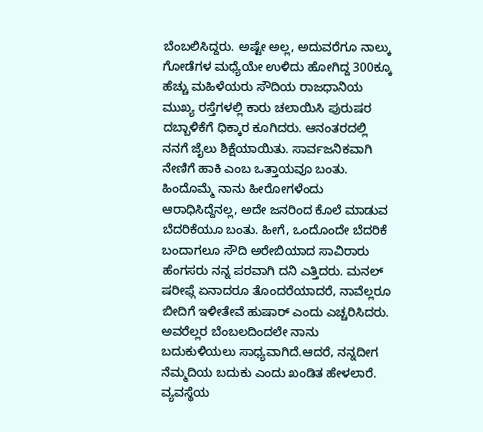ಬೆಂಬಲಿಸಿದ್ದರು. ಅಷ್ಟೇ ಅಲ್ಲ, ಅದುವರೆಗೂ ನಾಲ್ಕು ಗೋಡೆಗಳ ಮಧ್ಯೆಯೇ ಉಳಿದು ಹೋಗಿದ್ದ 300ಕ್ಕೂ ಹೆಚ್ಚು ಮಹಿಳೆಯರು ಸೌದಿಯ ರಾಜಧಾನಿಯ ಮುಖ್ಯ ರಸ್ತೆಗಳಲ್ಲಿ ಕಾರು ಚಲಾಯಿಸಿ ಪುರುಷರ ದಬ್ಬಾಳಿಕೆಗೆ ಧಿಕ್ಕಾರ ಕೂಗಿದರು. ಆನಂತರದಲ್ಲಿ ನನಗೆ ಜೈಲು ಶಿಕ್ಷೆಯಾಯಿತು. ಸಾರ್ವಜನಿಕವಾಗಿ ನೇಣಿಗೆ ಹಾಕಿ ಎಂಬ ಒತ್ತಾಯವೂ ಬಂತು. ಹಿಂದೊಮ್ಮೆ ನಾನು ಹೀರೋಗಳೆಂದು ಆರಾಧಿಸಿದ್ದೆನಲ್ಲ, ಅದೇ ಜನರಿಂದ ಕೊಲೆ ಮಾಡುವ ಬೆದರಿಕೆಯೂ ಬಂತು. ಹೀಗೆ, ಒಂದೊಂದೇ ಬೆದರಿಕೆ ಬಂದಾಗಲೂ ಸೌದಿ ಅರೇಬಿಯಾದ ಸಾವಿರಾರು ಹೆಂಗಸರು ನನ್ನ ಪರವಾಗಿ ದನಿ ಎತ್ತಿದರು. ಮನಲ್ ಷರೀಫ್ಗೆ ಏನಾದರೂ ತೊಂದರೆಯಾದರೆ, ನಾವೆಲ್ಲರೂ ಬೀದಿಗೆ ಇಳೀತೇವೆ ಹುಷಾರ್ ಎಂದು ಎಚ್ಚರಿಸಿದರು. ಅವರೆಲ್ಲರ ಬೆಂಬಲದಿಂದಲೇ ನಾನು ಬದುಕುಳಿಯಲು ಸಾಧ್ಯವಾಗಿದೆ.ಆದರೆ, ನನ್ನದೀಗ ನೆಮ್ಮದಿಯ ಬದುಕು ಎಂದು ಖಂಡಿತ ಹೇಳಲಾರೆ. ವ್ಯವಸ್ಥೆಯ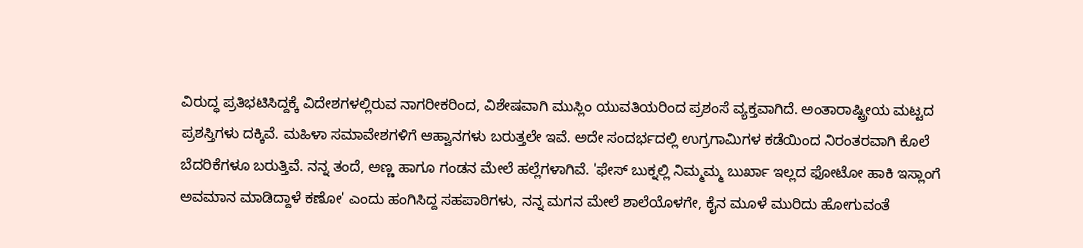ವಿರುದ್ಧ ಪ್ರತಿಭಟಿಸಿದ್ದಕ್ಕೆ ವಿದೇಶಗಳಲ್ಲಿರುವ ನಾಗರೀಕರಿಂದ, ವಿಶೇಷವಾಗಿ ಮುಸ್ಲಿಂ ಯುವತಿಯರಿಂದ ಪ್ರಶಂಸೆ ವ್ಯಕ್ತವಾಗಿದೆ. ಅಂತಾರಾಷ್ಟ್ರೀಯ ಮಟ್ಟದ ಪ್ರಶಸ್ತಿಗಳು ದಕ್ಕಿವೆ. ಮಹಿಳಾ ಸಮಾವೇಶಗಳಿಗೆ ಆಹ್ವಾನಗಳು ಬರುತ್ತಲೇ ಇವೆ. ಅದೇ ಸಂದರ್ಭದಲ್ಲಿ ಉಗ್ರಗಾಮಿಗಳ ಕಡೆಯಿಂದ ನಿರಂತರವಾಗಿ ಕೊಲೆ ಬೆದರಿಕೆಗಳೂ ಬರುತ್ತಿವೆ. ನನ್ನ ತಂದೆ, ಅಣ್ಣ ಹಾಗೂ ಗಂಡನ ಮೇಲೆ ಹಲ್ಲೆಗಳಾಗಿವೆ. 'ಫೇಸ್ ಬುಕ್ನಲ್ಲಿ ನಿಮ್ಮಮ್ಮ ಬುರ್ಖಾ ಇಲ್ಲದ ಫೋಟೋ ಹಾಕಿ ಇಸ್ಲಾಂಗೆ ಅವಮಾನ ಮಾಡಿದ್ದಾಳೆ ಕಣೋ' ಎಂದು ಹಂಗಿಸಿದ್ದ ಸಹಪಾಠಿಗಳು, ನನ್ನ ಮಗನ ಮೇಲೆ ಶಾಲೆಯೊಳಗೇ, ಕೈನ ಮೂಳೆ ಮುರಿದು ಹೋಗುವಂತೆ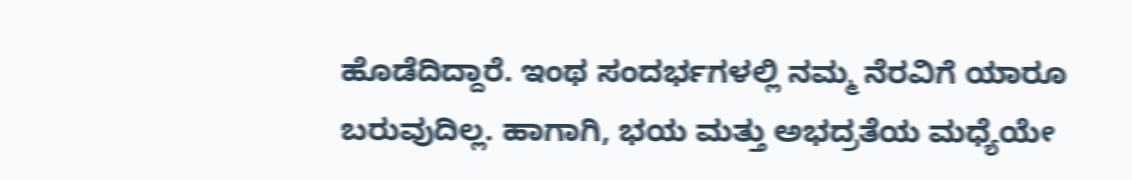ಹೊಡೆದಿದ್ದಾರೆ. ಇಂಥ ಸಂದರ್ಭಗಳಲ್ಲಿ ನಮ್ಮ ನೆರವಿಗೆ ಯಾರೂ ಬರುವುದಿಲ್ಲ. ಹಾಗಾಗಿ, ಭಯ ಮತ್ತು ಅಭದ್ರತೆಯ ಮಧ್ಯೆಯೇ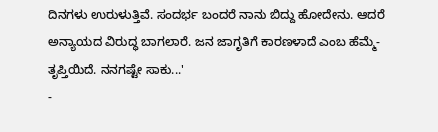ದಿನಗಳು ಉರುಳುತ್ತಿವೆ. ಸಂದರ್ಭ ಬಂದರೆ ನಾನು ಬಿದ್ದು ಹೋದೇನು. ಆದರೆ ಅನ್ಯಾಯದ ವಿರುದ್ಧ ಬಾಗಲಾರೆ. ಜನ ಜಾಗೃತಿಗೆ ಕಾರಣಳಾದೆ ಎಂಬ ಹೆಮ್ಮೆ-ತೃಪ್ತಿಯಿದೆ. ನನಗಷ್ಟೇ ಸಾಕು...'
-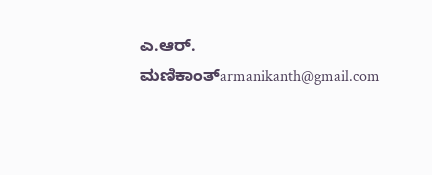ಎ.ಆರ್. ಮಣಿಕಾಂತ್armanikanth@gmail.com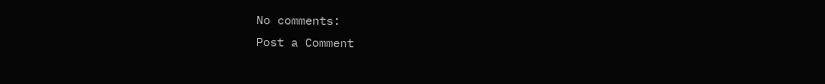No comments:
Post a Comment